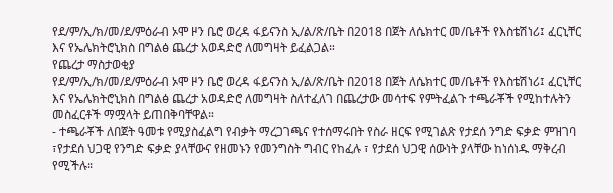የደ/ም/ኢ/ክ/መ/ደ/ምዕራብ ኦሞ ዞን ቤሮ ወረዳ ፋይናንስ ኢ/ል/ጽ/ቤት በ2018 በጀት ለሴክተር መ/ቤቶች የእስቴሽነሪ፤ ፈርኒቸር እና የኤሌክትሮኒክስ በግልፅ ጨረታ አወዳድሮ ለመግዛት ይፈልጋል።
የጨረታ ማስታወቂያ
የደ/ም/ኢ/ክ/መ/ደ/ምዕራብ ኦሞ ዞን ቤሮ ወረዳ ፋይናንስ ኢ/ል/ጽ/ቤት በ2018 በጀት ለሴክተር መ/ቤቶች የእስቴሽነሪ፤ ፈርኒቸር እና የኤሌክትሮኒክስ በግልፅ ጨረታ አወዳድሮ ለመግዛት ስለተፈለገ በጨረታው መሳተፍ የምትፈልጉ ተጫራቾች የሚከተሉትን መስፈርቶች ማሟላት ይጠበቅባቸዋል።
- ተጫራቾች ለበጀት ዓመቱ የሚያስፈልግ የብቃት ማረጋገጫና የተሰማሩበት የስራ ዘርፍ የሚገልጽ የታደሰ ንግድ ፍቃድ ምዝገባ ፣የታደሰ ህጋዊ የንግድ ፍቃድ ያላቸውና የዘመኑን የመንግስት ግብር የከፈሉ ፣ የታደሰ ህጋዊ ሰውነት ያላቸው ከነሰነዱ ማቅረብ የሚችሉ፡፡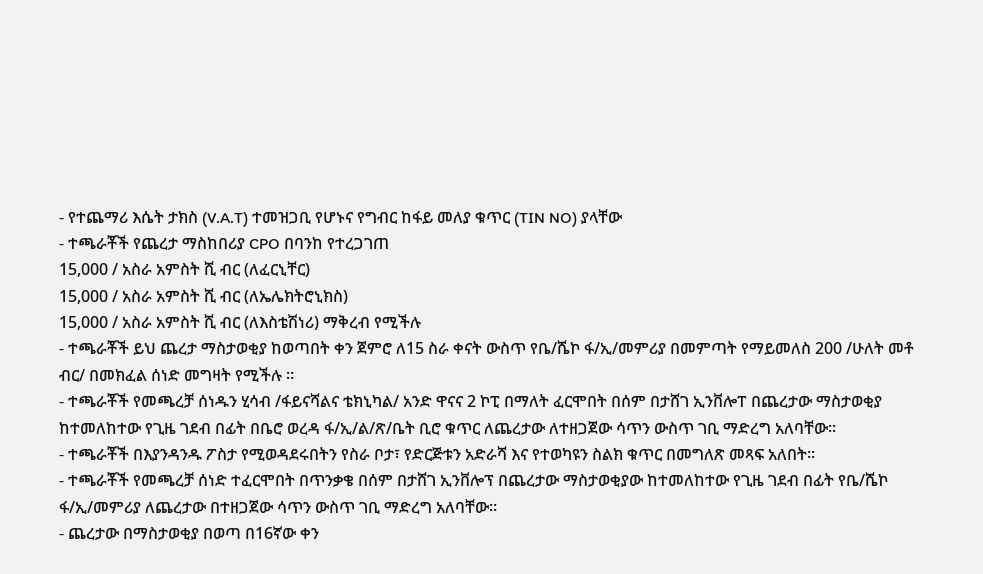- የተጨማሪ እሴት ታክስ (V.A.T) ተመዝጋቢ የሆኑና የግብር ከፋይ መለያ ቁጥር (TIN NO) ያላቸው
- ተጫራቾች የጨረታ ማስከበሪያ CPO በባንከ የተረጋገጠ
15,000 / አስራ አምስት ሺ ብር (ለፈርኒቸር)
15,000 / አስራ አምስት ሺ ብር (ለኤሌክትሮኒክስ)
15,000 / አስራ አምስት ሺ ብር (ለእስቴሽነሪ) ማቅረብ የሚችሉ
- ተጫራቾች ይህ ጨረታ ማስታወቂያ ከወጣበት ቀን ጀምሮ ለ15 ስራ ቀናት ውስጥ የቤ/ሼኮ ፋ/ኢ/መምሪያ በመምጣት የማይመለስ 200 /ሁለት መቶ ብር/ በመክፈል ሰነድ መግዛት የሚችሉ ፡፡
- ተጫራቾች የመጫረቻ ሰነዱን ሂሳብ /ፋይናሻልና ቴክኒካል/ አንድ ዋናና 2 ኮፒ በማለት ፈርሞበት በሰም በታሸገ ኢንቨሎፐ በጨረታው ማስታወቂያ ከተመለከተው የጊዜ ገደብ በፊት በቤሮ ወረዳ ፋ/ኢ/ል/ጽ/ቤት ቢሮ ቁጥር ለጨረታው ለተዘጋጀው ሳጥን ውስጥ ገቢ ማድረግ አለባቸው፡፡
- ተጫራቾች በእያንዳንዱ ፖስታ የሚወዳደሩበትን የስራ ቦታ፣ የድርጅቱን አድራሻ እና የተወካዩን ስልክ ቁጥር በመግለጽ መጻፍ አለበት፡፡
- ተጫራቾች የመጫረቻ ሰነድ ተፈርሞበት በጥንቃቄ በሰም በታሸገ ኢንቨሎፕ በጨረታው ማስታወቂያው ከተመለከተው የጊዜ ገደብ በፊት የቤ/ሼኮ ፋ/ኢ/መምሪያ ለጨረታው በተዘጋጀው ሳጥን ውስጥ ገቢ ማድረግ አለባቸው።
- ጨረታው በማስታወቂያ በወጣ በ16ኛው ቀን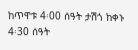ከጥዋቱ 4፡00 ሰዓት ታሽጎ ከቀኑ 4፡30 ሰዓት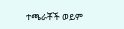ተጫራቾች ወይም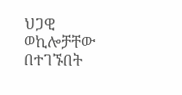ህጋዊ ወኪሎቻቸው በተገኙበት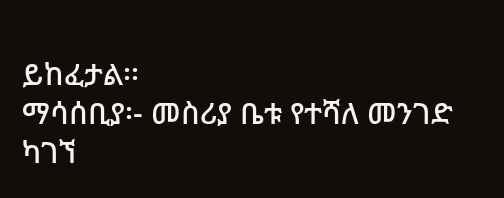ይከፈታል፡፡
ማሳሰቢያ፡- መስሪያ ቤቱ የተሻለ መንገድ ካገኘ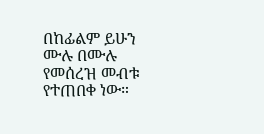በከፊልም ይሁን ሙሉ በሙሉ የመሰረዝ መብቱ የተጠበቀ ነው።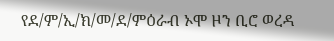የደ/ም/ኢ/ክ/መ/ደ/ምዕራብ ኦሞ ዞን ቢሮ ወረዳ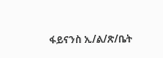ፋይናንስ ኢ/ል/ጽ/ቤት